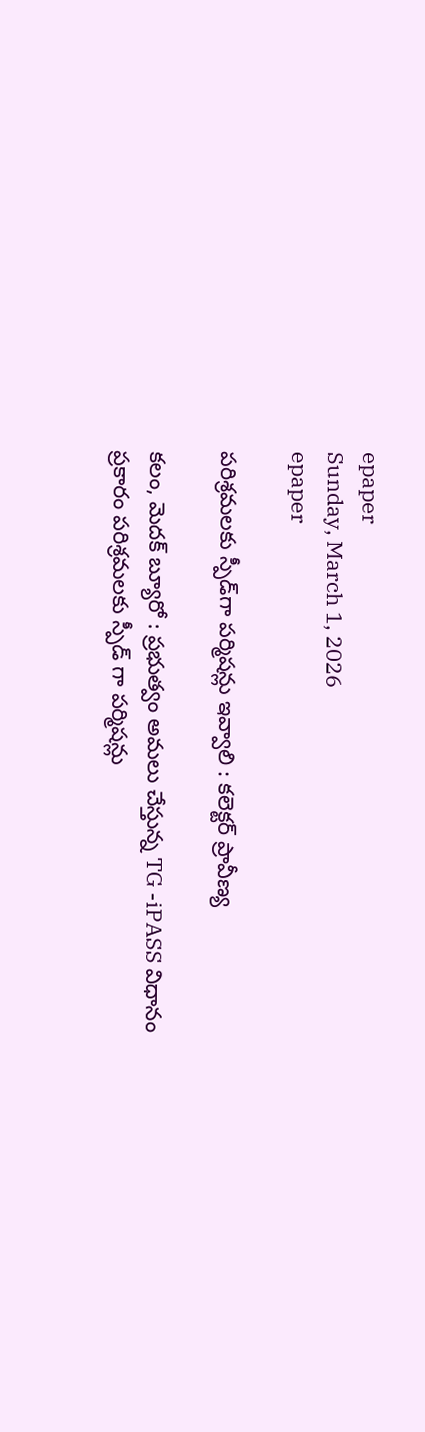epaper
Sunday, March 1, 2026
epaper

పరిశ్రమలకు స్పీడ్‌గా పర్మిషన్లు ఇవ్వాలి : కలెక్టర్ ప్రావీణ్య

కలం, మెదక్ బ్యూరో : ప్రభుత్వం అమలు చేస్తున్న TG -iPASS విధానం ప్రకారం పరిశ్రమలకు స్పీడ్ గా పర్మిషన్లు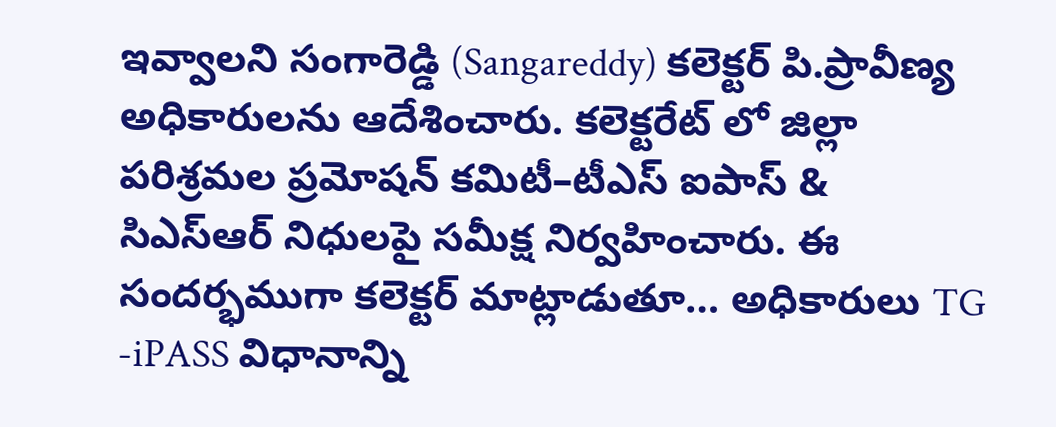ఇవ్వాలని సంగారెడ్డి (Sangareddy) కలెక్టర్ పి.ప్రావీణ్య అధికారులను ఆదేశించారు. కలెక్టరేట్ లో జిల్లా పరిశ్రమల ప్రమోషన్ కమిటీ–టీఎస్ ఐపాస్ & సిఎస్‌ఆర్ నిధులపై సమీక్ష నిర్వహించారు. ఈ సందర్భముగా కలెక్టర్ మాట్లాడుతూ… అధికారులు TG -iPASS విధానాన్ని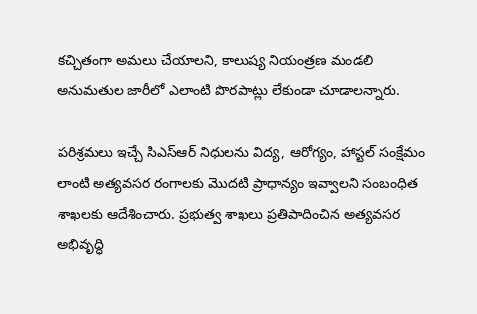కచ్చితంగా అమలు చేయాలని, కాలుష్య నియంత్రణ మండలి అనుమతుల జారీలో ఎలాంటి పొరపాట్లు లేకుండా చూడాలన్నారు.

పరిశ్రమలు ఇచ్చే సిఎస్‌ఆర్ నిధులను విద్య, ఆరోగ్యం, హాస్టల్ సంక్షేమం లాంటి అత్యవసర రంగాలకు మొదటి ప్రాధాన్యం ఇవ్వాలని సంబంధిత శాఖలకు ఆదేశించారు. ప్రభుత్వ శాఖలు ప్రతిపాదించిన అత్యవసర అభివృద్ధి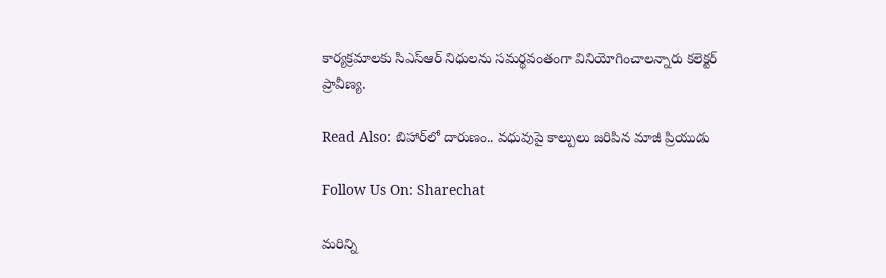కార్యక్రమాలకు సిఎస్‌ఆర్ నిధులను సమర్థవంతంగా వినియోగించాలన్నారు కలెక్టర్ ప్రావీణ్య.

Read Also: బిహార్‌లో దారుణం.. వధువుపై కాల్పులు జరిపిన మాజీ ప్రియుడు

Follow Us On: Sharechat

మ‌రిన్ని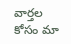వార్త‌ల కోసం మా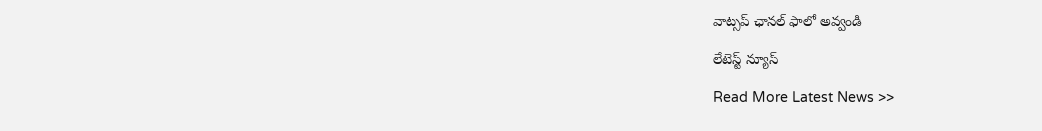వాట్స‌ప్ ఛాన‌ల్ ఫాలో అవ్వండి

లేటెస్ట్ న్యూస్‌

Read More Latest News >>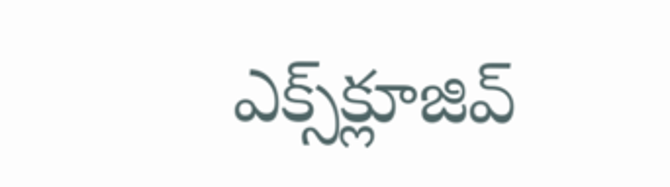ఎక్స్‌క్లూజివ్‌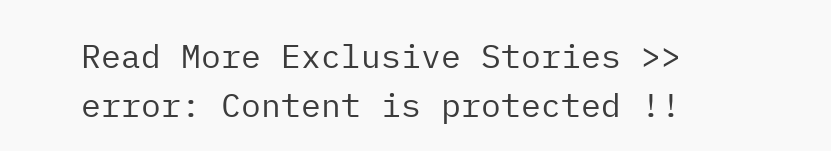Read More Exclusive Stories >>
error: Content is protected !!